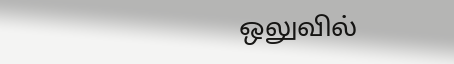ஒலுவில்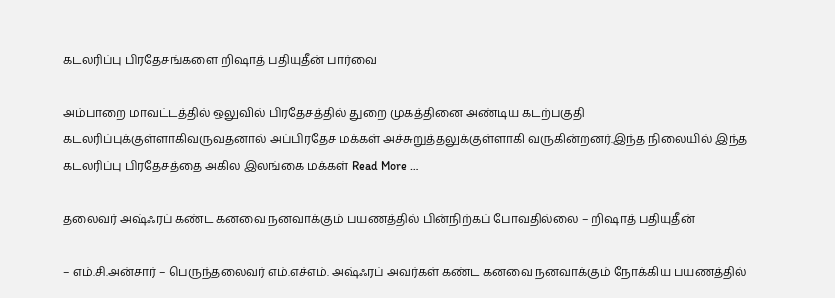கடலரிப்பு பிரதேசங்களை றிஷாத் பதியுதீன் பார்வை

அம்பாறை மாவட்டத்தில் ஒலுவில் பிரதேசத்தில் துறை முகத்தினை அண்டிய கடற்பகுதி கடலரிப்புக்குள்ளாகிவருவதனால் அப்பிரதேச மக்கள் அச்சுறுத்தலுக்குள்ளாகி வருகின்றனர்.இந்த நிலையில் இந்த கடலரிப்பு பிரதேசத்தை அகில இலங்கை மக்கள் Read More …

தலைவர் அஷ்ஃரப் கண்ட கனவை நனவாக்கும் பயணத்தில் பின்நிற்கப் போவதில்லை – றிஷாத் பதியுதீன்

– எம்.சி.அன்சார் – பெருந்தலைவர் எம்.எச்எம். அஷ்ஃரப் அவர்கள் கண்ட கனவை நனவாக்கும் நோக்கிய பயணத்தில்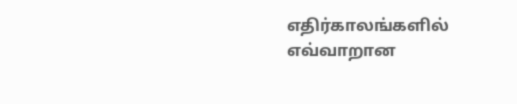எதிர்காலங்களில் எவ்வாறான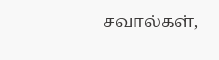சவால்கள்,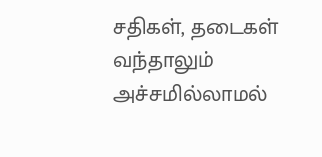சதிகள், தடைகள் வந்தாலும் அச்சமில்லாமல்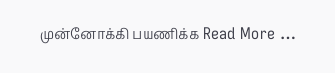முன்னோக்கி பயணிக்க Read More …